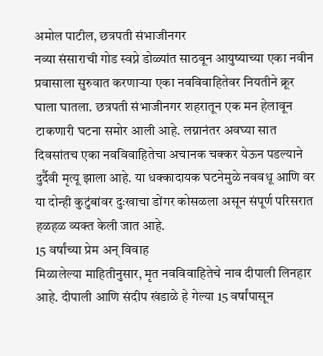अमोल पाटील, छत्रपती संभाजीनगर
नव्या संसाराची गोड स्वप्ने डोळ्यांत साठवून आयुष्याच्या एका नवीन प्रवासाला सुरुवात करणाऱ्या एका नवविवाहितेवर नियतीने क्रूर घाला घातला. छत्रपती संभाजीनगर शहरातून एक मन हेलावून टाकणारी घटना समोर आली आहे. लग्नानंतर अवघ्या सात दिवसांतच एका नवविवाहितेचा अचानक चक्कर येऊन पडल्याने दुर्दैवी मृत्यू झाला आहे. या धक्कादायक घटनेमुळे नववधू आणि वर या दोन्ही कुटुंबांवर दुःखाचा डोंगर कोसळला असून संपूर्ण परिसरात हळहळ व्यक्त केली जात आहे.
15 वर्षांच्या प्रेम अन् विवाह
मिळालेल्या माहितीनुसार, मृत नवविवाहितेचे नाव दीपाली लिनहार आहे. दीपाली आणि संदीप खंडाळे हे गेल्या 15 वर्षांपासून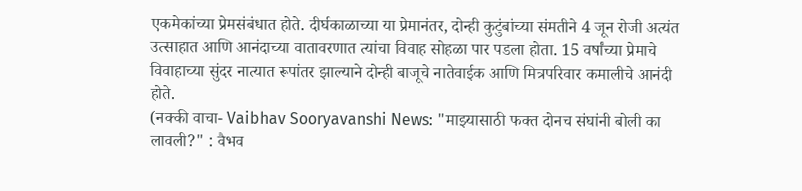एकमेकांच्या प्रेमसंबंधात होते. दीर्घकाळाच्या या प्रेमानंतर, दोन्ही कुटुंबांच्या संमतीने 4 जून रोजी अत्यंत उत्साहात आणि आनंदाच्या वातावरणात त्यांचा विवाह सोहळा पार पडला होता. 15 वर्षांच्या प्रेमाचे विवाहाच्या सुंदर नात्यात रूपांतर झाल्याने दोन्ही बाजूचे नातेवाईक आणि मित्रपरिवार कमालीचे आनंदी होते.
(नक्की वाचा- Vaibhav Sooryavanshi News: "माझ्यासाठी फक्त दोनच संघांनी बोली का लावली?" : वैभव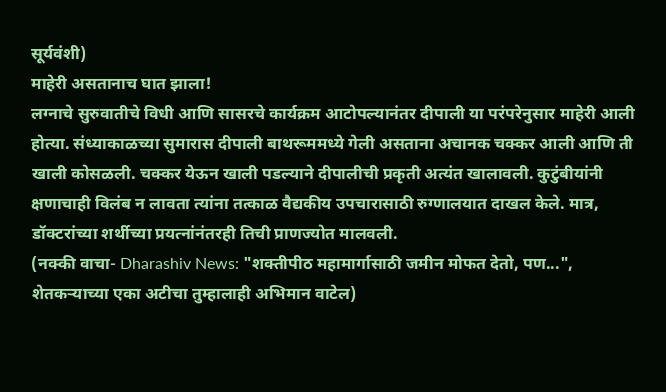सूर्यवंशी)
माहेरी असतानाच घात झाला!
लग्नाचे सुरुवातीचे विधी आणि सासरचे कार्यक्रम आटोपल्यानंतर दीपाली या परंपरेनुसार माहेरी आली होत्या. संध्याकाळच्या सुमारास दीपाली बाथरूममध्ये गेली असताना अचानक चक्कर आली आणि ती खाली कोसळली. चक्कर येऊन खाली पडल्याने दीपालीची प्रकृती अत्यंत खालावली. कुटुंबीयांनी क्षणाचाही विलंब न लावता त्यांना तत्काळ वैद्यकीय उपचारासाठी रुग्णालयात दाखल केले. मात्र, डॉक्टरांच्या शर्थीच्या प्रयत्नांनंतरही तिची प्राणज्योत मालवली.
(नक्की वाचा- Dharashiv News: "शक्तीपीठ महामार्गासाठी जमीन मोफत देतो, पण...", शेतकऱ्याच्या एका अटीचा तुम्हालाही अभिमान वाटेल)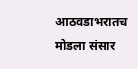आठवडाभरातच मोडला संसार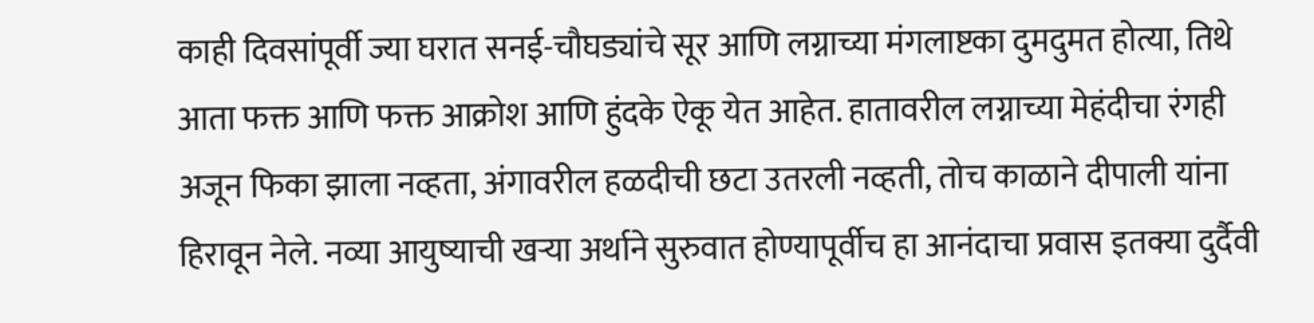काही दिवसांपूर्वी ज्या घरात सनई-चौघड्यांचे सूर आणि लग्नाच्या मंगलाष्टका दुमदुमत होत्या, तिथे आता फक्त आणि फक्त आक्रोश आणि हुंदके ऐकू येत आहेत. हातावरील लग्नाच्या मेहंदीचा रंगही अजून फिका झाला नव्हता, अंगावरील हळदीची छटा उतरली नव्हती, तोच काळाने दीपाली यांना हिरावून नेले. नव्या आयुष्याची खऱ्या अर्थाने सुरुवात होण्यापूर्वीच हा आनंदाचा प्रवास इतक्या दुर्दैवी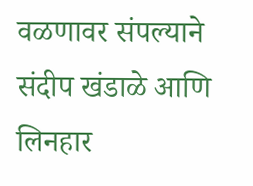वळणावर संपल्याने संदीप खंडाळे आणि लिनहार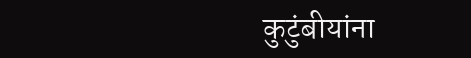कुटुंबीयांना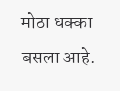मोठा धक्का बसला आहे.